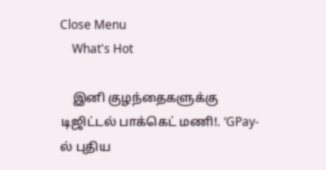Close Menu
    What's Hot

    இனி குழந்தைகளுக்கு டிஜிட்டல் பாக்கெட் மணி!. ‘GPay-ல் புதிய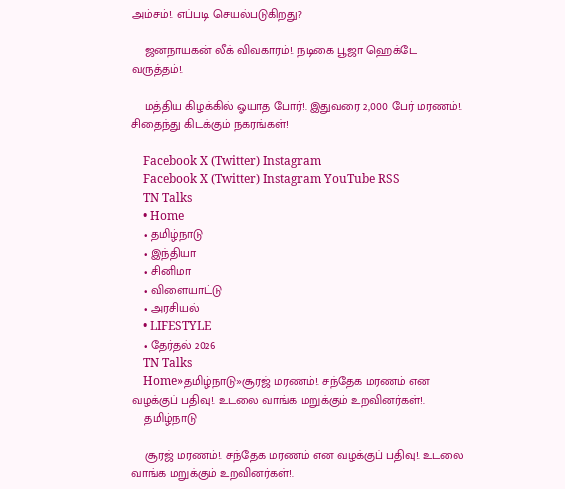அம்சம்!. எப்படி செயல்படுகிறது?

    ஜனநாயகன் லீக் விவகாரம்!. நடிகை பூஜா ஹெக்டே வருத்தம்!.

    மத்திய கிழக்கில் ஓயாத போர்!. இதுவரை 2,000 பேர் மரணம்!. சிதைந்து கிடக்கும் நகரங்கள்!

    Facebook X (Twitter) Instagram
    Facebook X (Twitter) Instagram YouTube RSS
    TN Talks
    • Home
    • தமிழ்நாடு
    • இந்தியா
    • சினிமா
    • விளையாட்டு
    • அரசியல்
    • LIFESTYLE
    • தேர்தல் 2026
    TN Talks
    Home»தமிழ்நாடு»சூரஜ் மரணம்!. சந்தேக மரணம் என வழக்குப் பதிவு!. உடலை வாங்க மறுக்கும் உறவினர்கள்!.
    தமிழ்நாடு

    சூரஜ் மரணம்!. சந்தேக மரணம் என வழக்குப் பதிவு!. உடலை வாங்க மறுக்கும் உறவினர்கள்!.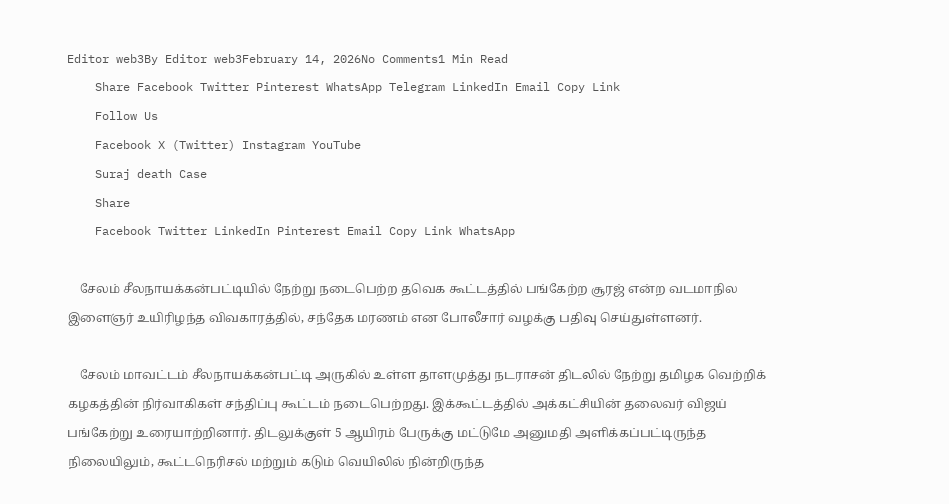Editor web3By Editor web3February 14, 2026No Comments1 Min Read
    Share Facebook Twitter Pinterest WhatsApp Telegram LinkedIn Email Copy Link
    Follow Us
    Facebook X (Twitter) Instagram YouTube
    Suraj death Case
    Share
    Facebook Twitter LinkedIn Pinterest Email Copy Link WhatsApp

    சேலம் சீலநாயக்கன்பட்டியில் நேற்று நடைபெற்ற தவெக கூட்டத்தில் பங்கேற்ற சூரஜ் என்ற வடமாநில இளைஞர் உயிரிழந்த விவகாரத்தில், சந்தேக மரணம் என போலீசார் வழக்கு பதிவு செய்துள்ளனர்.

    சேலம் மாவட்டம் சீலநாயக்கன்பட்டி அருகில் உள்ள தாளமுத்து நடராசன் திடலில் நேற்று தமிழக வெற்றிக் கழகத்தின் நிர்வாகிகள் சந்திப்பு கூட்டம் நடைபெற்றது. இக்கூட்டத்தில் அக்கட்சியின் தலைவர் விஜய் பங்கேற்று உரையாற்றினார். திடலுக்குள் 5 ஆயிரம் பேருக்கு மட்டுமே அனுமதி அளிக்கப்பட்டிருந்த நிலையிலும், கூட்டநெரிசல் மற்றும் கடும் வெயிலில் நின்றிருந்த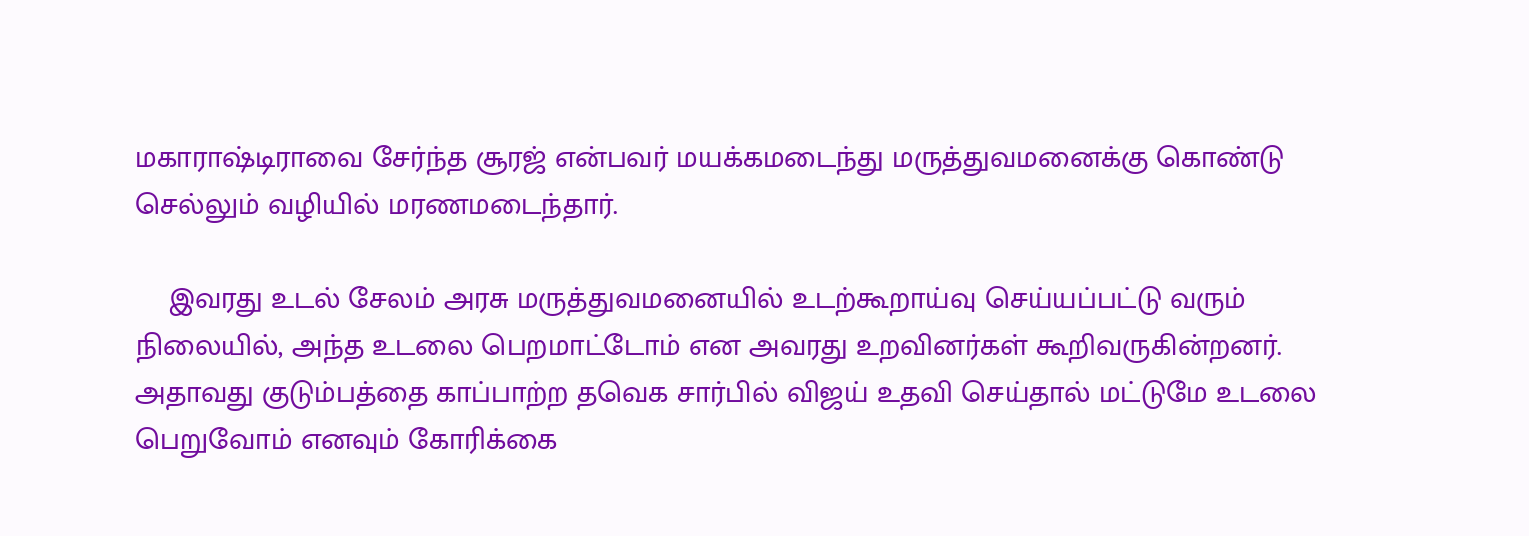மகாராஷ்டிராவை சேர்ந்த சூரஜ் என்பவர் மயக்கமடைந்து மருத்துவமனைக்கு கொண்டு செல்லும் வழியில் மரணமடைந்தார்.

    இவரது உடல் சேலம் அரசு மருத்துவமனையில் உடற்கூறாய்வு செய்யப்பட்டு வரும் நிலையில், அந்த உடலை பெறமாட்டோம் என அவரது உறவினர்கள் கூறிவருகின்றனர். அதாவது குடும்பத்தை காப்பாற்ற தவெக சார்பில் விஜய் உதவி செய்தால் மட்டுமே உடலை பெறுவோம் எனவும் கோரிக்கை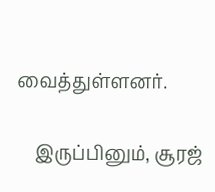வைத்துள்ளனர்.

    இருப்பினும், சூரஜ்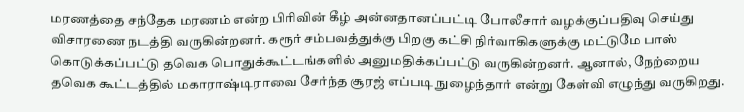மரணத்தை சந்தேக மரணம் என்ற பிரிவின் கீழ் அன்னதானப்பட்டி போலீசார் வழக்குப்பதிவு செய்து விசாரணை நடத்தி வருகின்றனர். கரூர் சம்பவத்துக்கு பிறகு கட்சி நிர்வாகிகளுக்கு மட்டுமே பாஸ் கொடுக்கப்பட்டு தவெக பொதுக்கூட்டங்களில் அனுமதிக்கப்பட்டு வருகின்றனர். ஆனால், நேற்றைய தவெக கூட்டத்தில் மகாராஷ்டிராவை சேர்ந்த சூரஜ் எப்படி நுழைந்தார் என்று கேள்வி எழுந்து வருகிறது.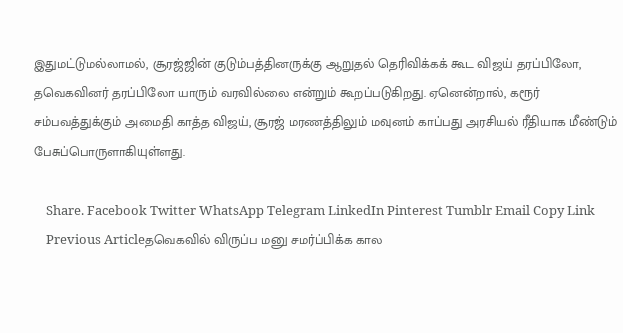இதுமட்டுமல்லாமல், சூரஜ்ஜின் குடும்பத்தினருக்கு ஆறுதல் தெரிவிக்கக் கூட விஜய் தரப்பிலோ, தவெகவினர் தரப்பிலோ யாரும் வரவில்லை என்றும் கூறப்படுகிறது. ஏனென்றால், கரூர் சம்பவத்துக்கும் அமைதி காத்த விஜய், சூரஜ் மரணத்திலும் மவுனம் காப்பது அரசியல் ரீதியாக மீண்டும் பேசுப்பொருளாகியுள்ளது.

    Share. Facebook Twitter WhatsApp Telegram LinkedIn Pinterest Tumblr Email Copy Link
    Previous Articleதவெகவில் விருப்ப மனு சமர்ப்பிக்க கால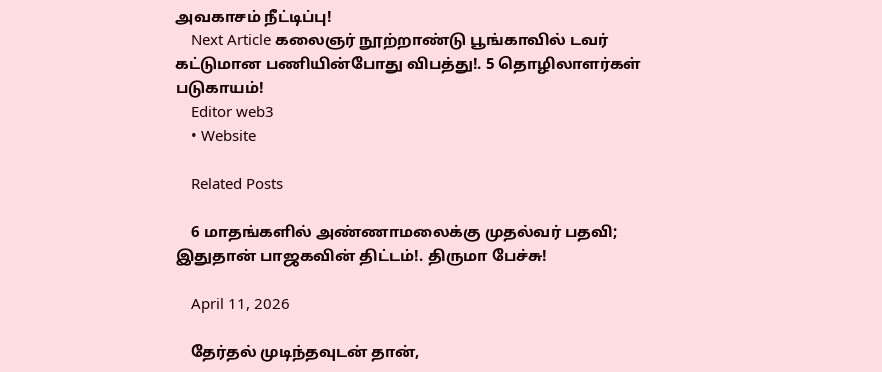அவகாசம் நீட்டிப்பு!
    Next Article கலைஞர் நூற்றாண்டு பூங்காவில் டவர் கட்டுமான பணியின்போது விபத்து!. 5 தொழிலாளர்கள் படுகாயம்!
    Editor web3
    • Website

    Related Posts

    6 மாதங்களில் அண்ணாமலைக்கு முதல்வர் பதவி; இதுதான் பாஜகவின் திட்டம்!. திருமா பேச்சு!

    April 11, 2026

    தேர்தல் முடிந்தவுடன் தான்,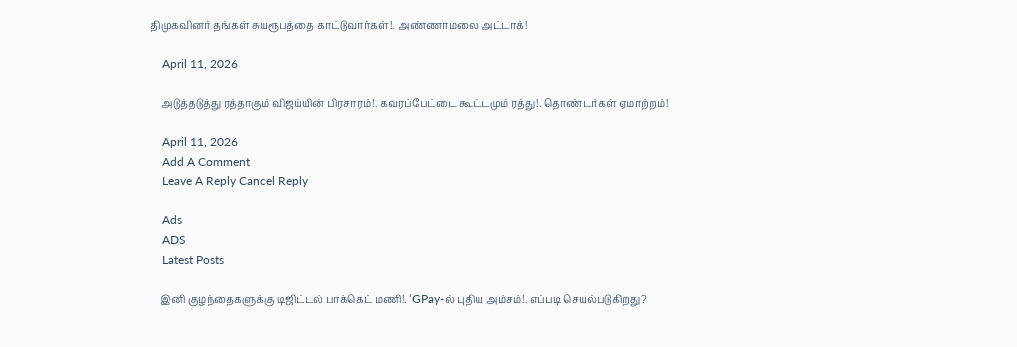திமுகவினர் தங்கள் சுயரூபத்தை காட்டுவார்கள்!. அண்ணாமலை அட்டாக்!

    April 11, 2026

    அடுத்தடுத்து ரத்தாகும் விஜய்யின் பிரசாரம்!. கவரப்பேட்டை கூட்டமும் ரத்து!. தொண்டர்கள் ஏமாற்றம்!

    April 11, 2026
    Add A Comment
    Leave A Reply Cancel Reply

    Ads
    ADS
    Latest Posts

    இனி குழந்தைகளுக்கு டிஜிட்டல் பாக்கெட் மணி!. ‘GPay-ல் புதிய அம்சம்!. எப்படி செயல்படுகிறது?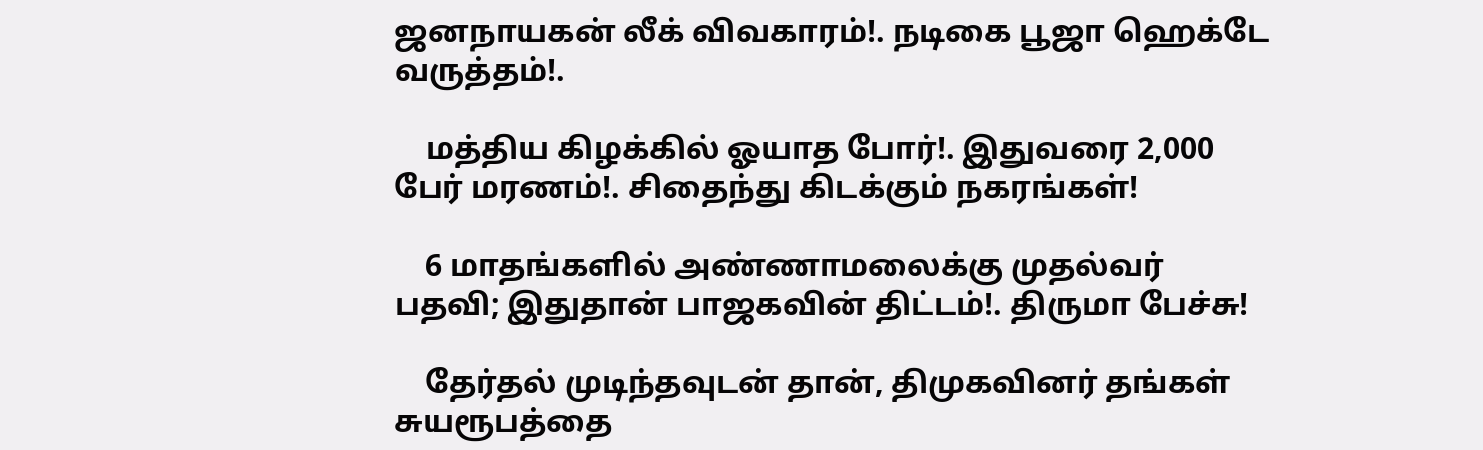ஜனநாயகன் லீக் விவகாரம்!. நடிகை பூஜா ஹெக்டே வருத்தம்!.

    மத்திய கிழக்கில் ஓயாத போர்!. இதுவரை 2,000 பேர் மரணம்!. சிதைந்து கிடக்கும் நகரங்கள்!

    6 மாதங்களில் அண்ணாமலைக்கு முதல்வர் பதவி; இதுதான் பாஜகவின் திட்டம்!. திருமா பேச்சு!

    தேர்தல் முடிந்தவுடன் தான், திமுகவினர் தங்கள் சுயரூபத்தை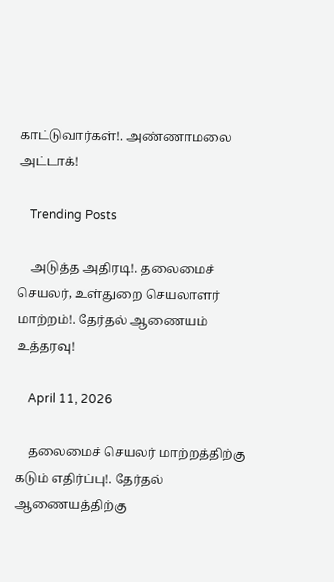காட்டுவார்கள்!. அண்ணாமலை அட்டாக்!

    Trending Posts

    அடுத்த அதிரடி!. தலைமைச் செயலர், உள்துறை செயலாளர் மாற்றம்!. தேர்தல் ஆணையம் உத்தரவு!

    April 11, 2026

    தலைமைச் செயலர் மாற்றத்திற்கு கடும் எதிர்ப்பு!. தேர்தல் ஆணையத்திற்கு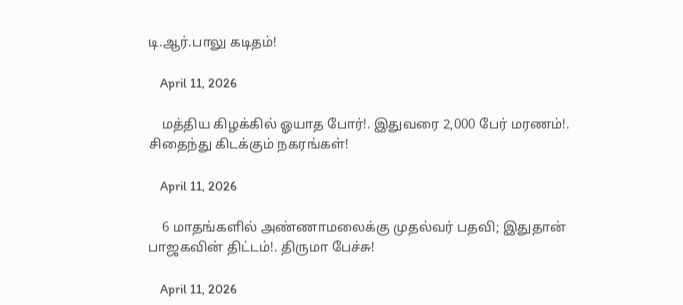டி.ஆர்.பாலு கடிதம்!

    April 11, 2026

    மத்திய கிழக்கில் ஓயாத போர்!. இதுவரை 2,000 பேர் மரணம்!. சிதைந்து கிடக்கும் நகரங்கள்!

    April 11, 2026

    6 மாதங்களில் அண்ணாமலைக்கு முதல்வர் பதவி; இதுதான் பாஜகவின் திட்டம்!. திருமா பேச்சு!

    April 11, 2026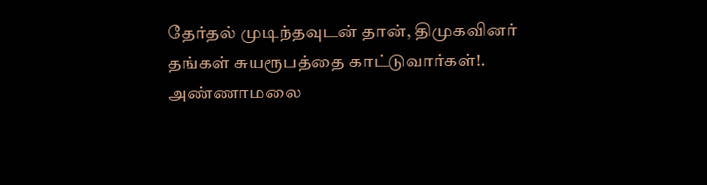தேர்தல் முடிந்தவுடன் தான், திமுகவினர் தங்கள் சுயரூபத்தை காட்டுவார்கள்!. அண்ணாமலை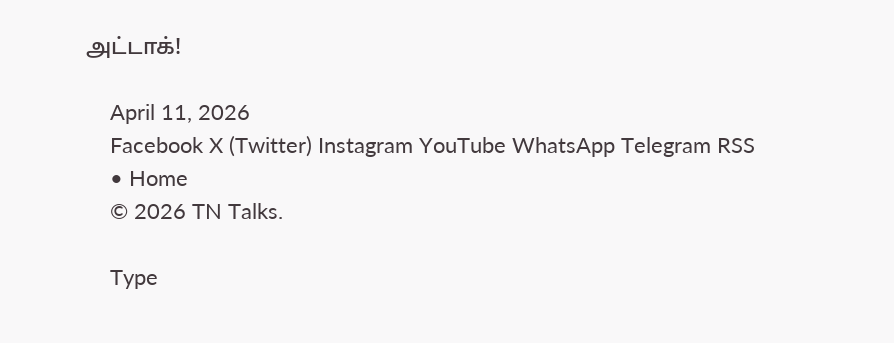அட்டாக்!

    April 11, 2026
    Facebook X (Twitter) Instagram YouTube WhatsApp Telegram RSS
    • Home
    © 2026 TN Talks.

    Type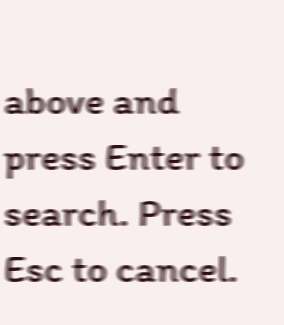above and press Enter to search. Press Esc to cancel.